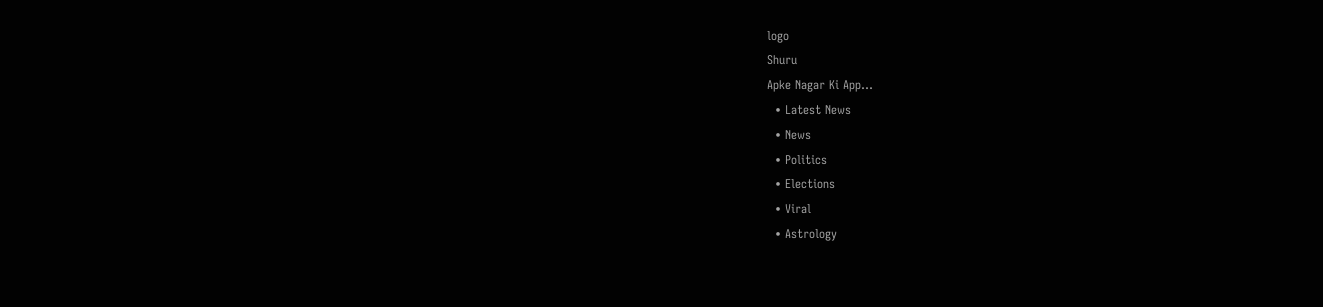logo
Shuru
Apke Nagar Ki App…
  • Latest News
  • News
  • Politics
  • Elections
  • Viral
  • Astrology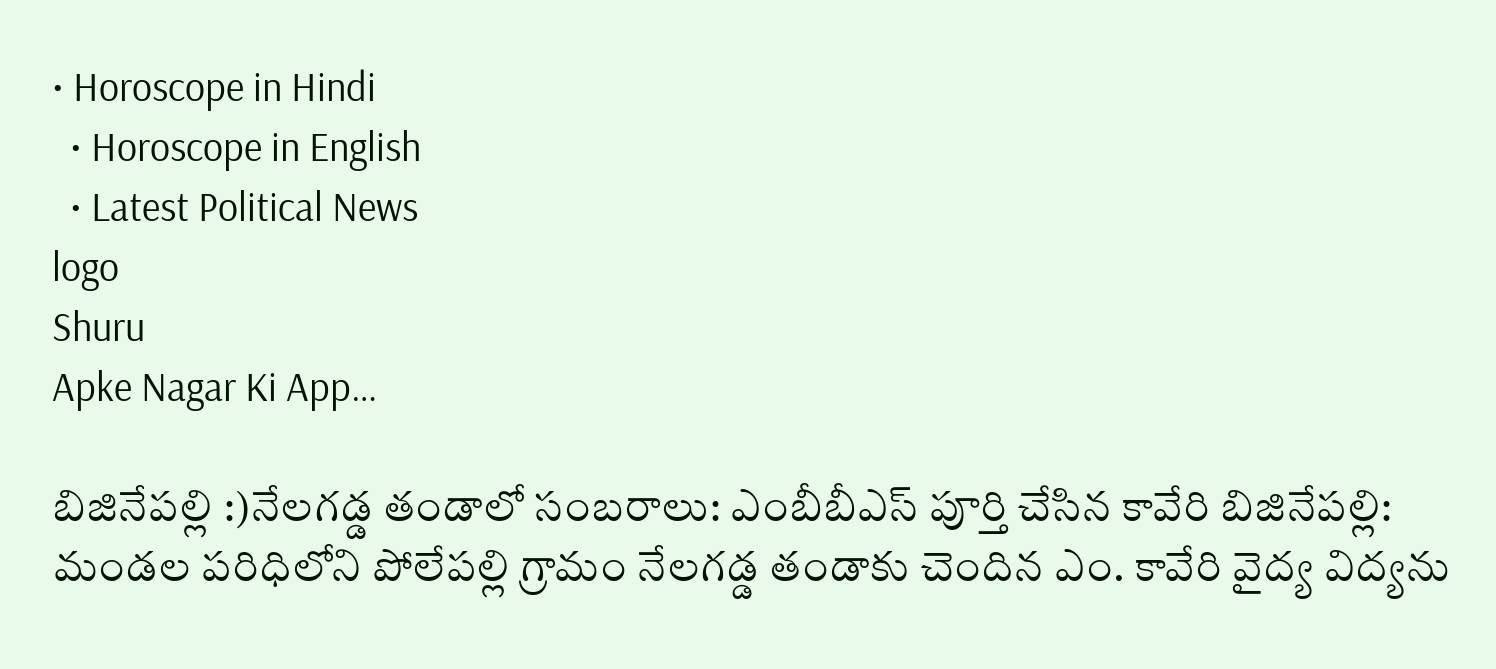• Horoscope in Hindi
  • Horoscope in English
  • Latest Political News
logo
Shuru
Apke Nagar Ki App…

బిజినేపల్లి :)నేలగడ్డ తండాలో సంబరాలు: ఎంబీబీఎస్ పూర్తి చేసిన కావేరి బిజినేపల్లి: మండల పరిధిలోని పోలేపల్లి గ్రామం నేలగడ్డ తండాకు చెందిన ఎం. కావేరి వైద్య విద్యను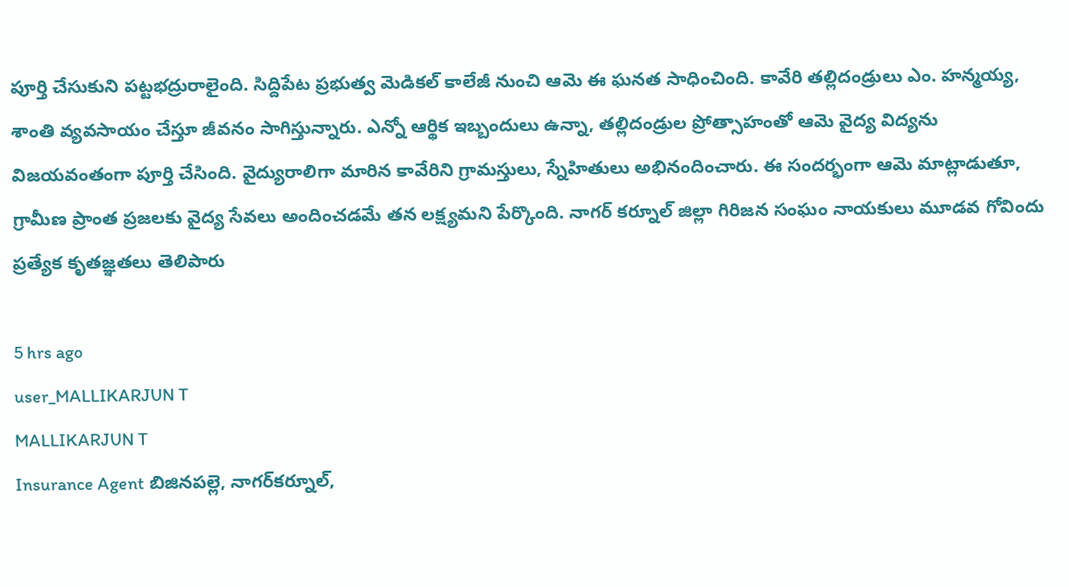పూర్తి చేసుకుని పట్టభద్రురాలైంది. సిద్దిపేట ప్రభుత్వ మెడికల్ కాలేజీ నుంచి ఆమె ఈ ఘనత సాధించింది. కావేరి తల్లిదండ్రులు ఎం. హన్మయ్య, శాంతి వ్యవసాయం చేస్తూ జీవనం సాగిస్తున్నారు. ఎన్నో ఆర్థిక ఇబ్బందులు ఉన్నా, తల్లిదండ్రుల ప్రోత్సాహంతో ఆమె వైద్య విద్యను విజయవంతంగా పూర్తి చేసింది. వైద్యురాలిగా మారిన కావేరిని గ్రామస్తులు, స్నేహితులు అభినందించారు. ఈ సందర్భంగా ఆమె మాట్లాడుతూ, గ్రామీణ ప్రాంత ప్రజలకు వైద్య సేవలు అందించడమే తన లక్ష్యమని పేర్కొంది. నాగర్ కర్నూల్ జిల్లా గిరిజన సంఘం నాయకులు మూడవ గోవిందు ప్రత్యేక కృతజ్ఞతలు తెలిపారు

5 hrs ago
user_MALLIKARJUN T
MALLIKARJUN T
Insurance Agent బిజినపల్లె, నాగర్‌కర్నూల్,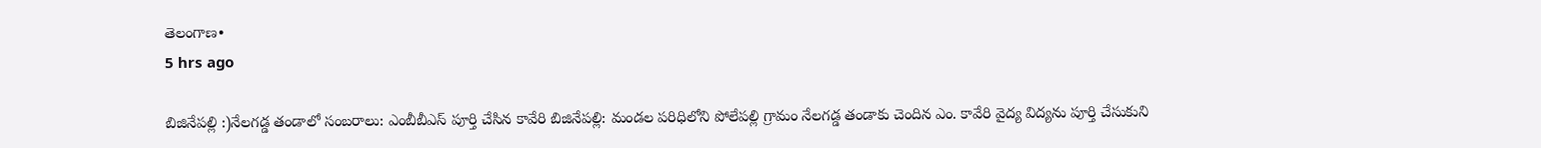తెలంగాణ•
5 hrs ago

బిజినేపల్లి :)నేలగడ్డ తండాలో సంబరాలు: ఎంబీబీఎస్ పూర్తి చేసిన కావేరి బిజినేపల్లి: మండల పరిధిలోని పోలేపల్లి గ్రామం నేలగడ్డ తండాకు చెందిన ఎం. కావేరి వైద్య విద్యను పూర్తి చేసుకుని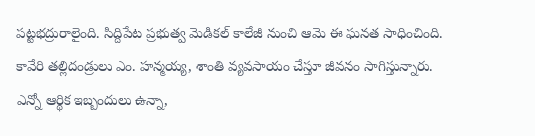పట్టభద్రురాలైంది. సిద్దిపేట ప్రభుత్వ మెడికల్ కాలేజీ నుంచి ఆమె ఈ ఘనత సాధించింది. కావేరి తల్లిదండ్రులు ఎం. హన్మయ్య, శాంతి వ్యవసాయం చేస్తూ జీవనం సాగిస్తున్నారు. ఎన్నో ఆర్థిక ఇబ్బందులు ఉన్నా,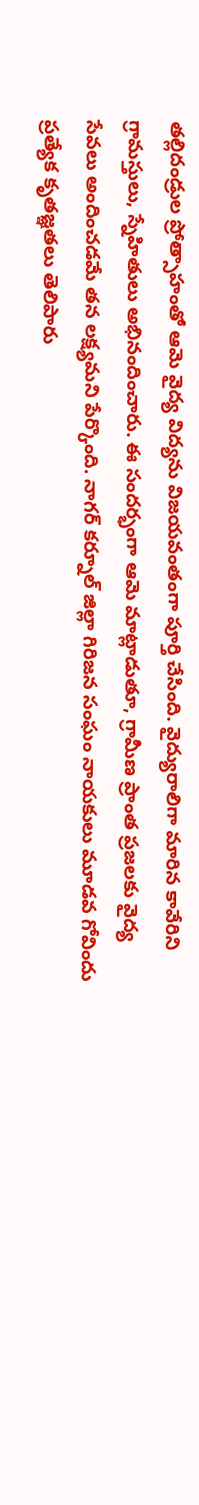తల్లిదండ్రుల ప్రోత్సాహంతో ఆమె వైద్య విద్యను విజయవంతంగా పూర్తి చేసింది. వైద్యురాలిగా మారిన కావేరిని గ్రామస్తులు, స్నేహితులు అభినందించారు. ఈ సందర్భంగా ఆమె మాట్లాడుతూ, గ్రామీణ ప్రాంత ప్రజలకు వైద్య సేవలు అందించడమే తన లక్ష్యమని పేర్కొంది. నాగర్ కర్నూల్ జిల్లా గిరిజన సంఘం నాయకులు మూడవ గోవిందు ప్రత్యేక కృతజ్ఞతలు తెలిపారు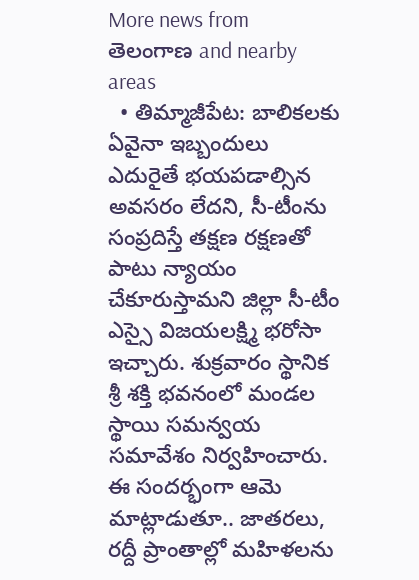More news from తెలంగాణ and nearby areas
  • తిమ్మాజీపేట: బాలికలకు ఏవైనా ఇబ్బందులు ఎదురైతే భయపడాల్సిన అవసరం లేదని, సీ-టీంను సంప్రదిస్తే తక్షణ రక్షణతో పాటు న్యాయం చేకూరుస్తామని జిల్లా సీ-టీం ఎస్సై విజయలక్ష్మి భరోసా ఇచ్చారు. శుక్రవారం స్థానిక శ్రీ శక్తి భవనంలో మండల స్థాయి సమన్వయ సమావేశం నిర్వహించారు. ఈ సందర్భంగా ఆమె మాట్లాడుతూ.. జాతరలు, రద్దీ ప్రాంతాల్లో మహిళలను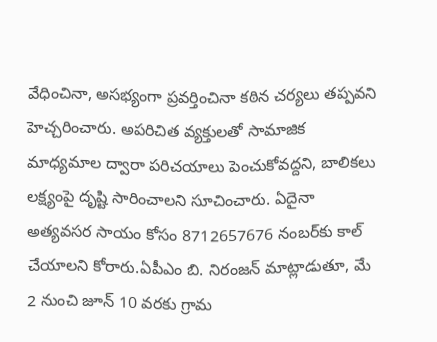వేధించినా, అసభ్యంగా ప్రవర్తించినా కఠిన చర్యలు తప్పవని హెచ్చరించారు. అపరిచిత వ్యక్తులతో సామాజిక మాధ్యమాల ద్వారా పరిచయాలు పెంచుకోవద్దని, బాలికలు లక్ష్యంపై దృష్టి సారించాలని సూచించారు. ఏదైనా అత్యవసర సాయం కోసం 8712657676 నంబర్‌కు కాల్ చేయాలని కోరారు.ఏపీఎం బి. నిరంజన్ మాట్లాడుతూ, మే 2 నుంచి జూన్ 10 వరకు గ్రామ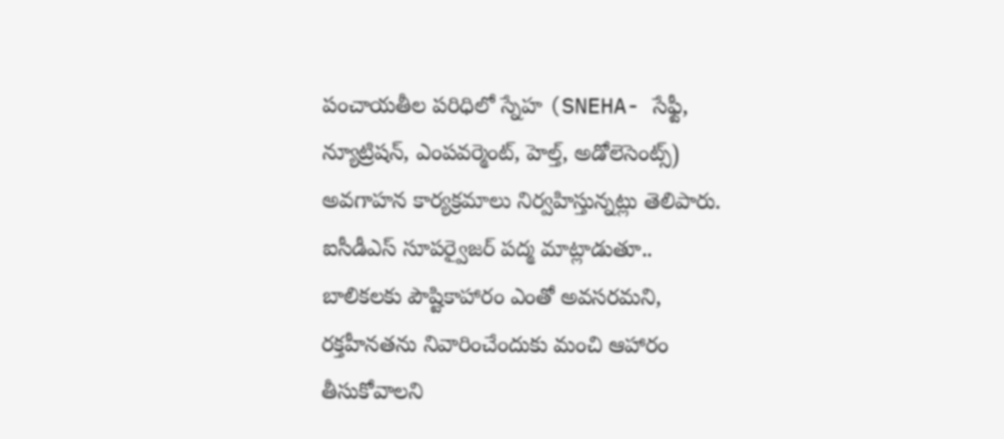పంచాయతీల పరిధిలో స్నేహ (SNEHA- సేఫ్టీ, న్యూట్రిషన్, ఎంపవర్మెంట్, హెల్త్, అడోలెసెంట్స్) అవగాహన కార్యక్రమాలు నిర్వహిస్తున్నట్లు తెలిపారు. ఐసీడీఎస్ సూపర్వైజర్ పద్మ మాట్లాడుతూ.. బాలికలకు పౌష్టికాహారం ఎంతో అవసరమని, రక్తహీనతను నివారించేందుకు మంచి ఆహారం తీసుకోవాలని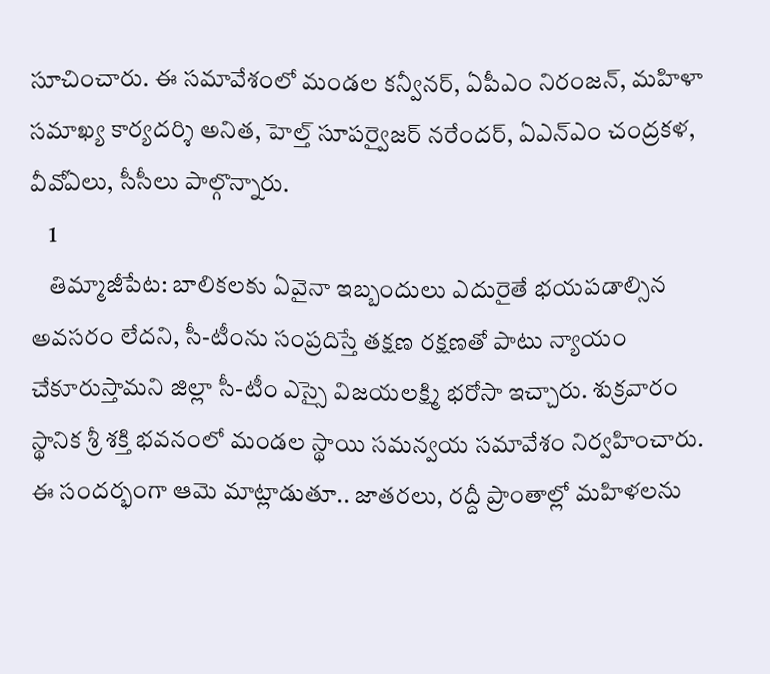సూచించారు. ఈ సమావేశంలో మండల కన్వీనర్, ఏపీఎం నిరంజన్, మహిళా సమాఖ్య కార్యదర్శి అనిత, హెల్త్ సూపర్వైజర్ నరేందర్, ఏఎన్ఎం చంద్రకళ, వీవోఏలు, సీసీలు పాల్గొన్నారు.
    1
    తిమ్మాజీపేట: బాలికలకు ఏవైనా ఇబ్బందులు ఎదురైతే భయపడాల్సిన అవసరం లేదని, సీ-టీంను సంప్రదిస్తే తక్షణ రక్షణతో పాటు న్యాయం చేకూరుస్తామని జిల్లా సీ-టీం ఎస్సై విజయలక్ష్మి భరోసా ఇచ్చారు. శుక్రవారం స్థానిక శ్రీ శక్తి భవనంలో మండల స్థాయి సమన్వయ సమావేశం నిర్వహించారు. ఈ సందర్భంగా ఆమె మాట్లాడుతూ.. జాతరలు, రద్దీ ప్రాంతాల్లో మహిళలను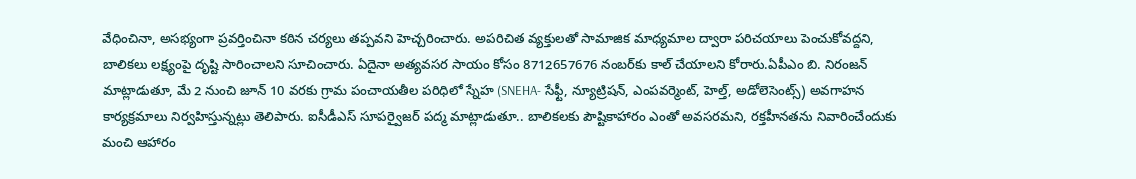వేధించినా, అసభ్యంగా ప్రవర్తించినా కఠిన చర్యలు తప్పవని హెచ్చరించారు. అపరిచిత వ్యక్తులతో సామాజిక మాధ్యమాల ద్వారా పరిచయాలు పెంచుకోవద్దని, బాలికలు లక్ష్యంపై దృష్టి సారించాలని సూచించారు. ఏదైనా అత్యవసర సాయం కోసం 8712657676 నంబర్‌కు కాల్ చేయాలని కోరారు.ఏపీఎం బి. నిరంజన్ మాట్లాడుతూ, మే 2 నుంచి జూన్ 10 వరకు గ్రామ పంచాయతీల పరిధిలో స్నేహ (SNEHA- సేఫ్టీ, న్యూట్రిషన్, ఎంపవర్మెంట్, హెల్త్, అడోలెసెంట్స్) అవగాహన కార్యక్రమాలు నిర్వహిస్తున్నట్లు తెలిపారు. ఐసీడీఎస్ సూపర్వైజర్ పద్మ మాట్లాడుతూ.. బాలికలకు పౌష్టికాహారం ఎంతో అవసరమని, రక్తహీనతను నివారించేందుకు మంచి ఆహారం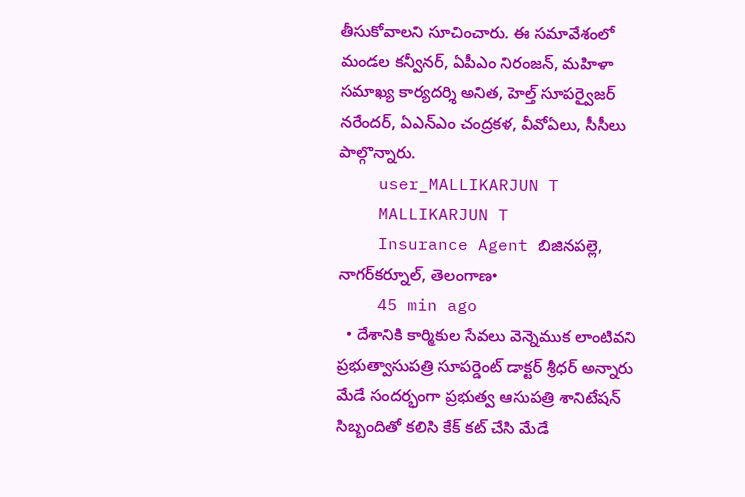తీసుకోవాలని సూచించారు. ఈ సమావేశంలో మండల కన్వీనర్, ఏపీఎం నిరంజన్, మహిళా సమాఖ్య కార్యదర్శి అనిత, హెల్త్ సూపర్వైజర్ నరేందర్, ఏఎన్ఎం చంద్రకళ, వీవోఏలు, సీసీలు పాల్గొన్నారు.
    user_MALLIKARJUN T
    MALLIKARJUN T
    Insurance Agent బిజినపల్లె, నాగర్‌కర్నూల్, తెలంగాణ•
    45 min ago
  • దేశానికి కార్మికుల సేవలు వెన్నెముక లాంటివని ప్రభుత్వాసుపత్రి సూపర్డెంట్ డాక్టర్ శ్రీధర్ అన్నారు మేడే సందర్భంగా ప్రభుత్వ ఆసుపత్రి శానిటేషన్ సిబ్బందితో కలిసి కేక్ కట్ చేసి మేడే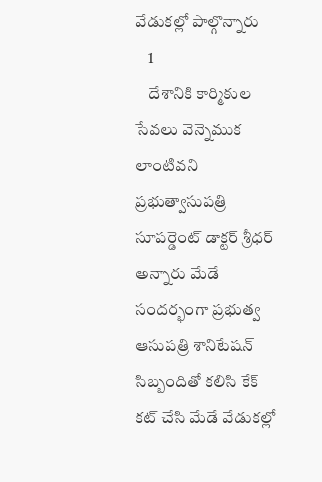వేడుకల్లో పాల్గొన్నారు
    1
    దేశానికి కార్మికుల సేవలు వెన్నెముక లాంటివని ప్రభుత్వాసుపత్రి సూపర్డెంట్ డాక్టర్ శ్రీధర్ అన్నారు మేడే సందర్భంగా ప్రభుత్వ ఆసుపత్రి శానిటేషన్ సిబ్బందితో కలిసి కేక్ కట్ చేసి మేడే వేడుకల్లో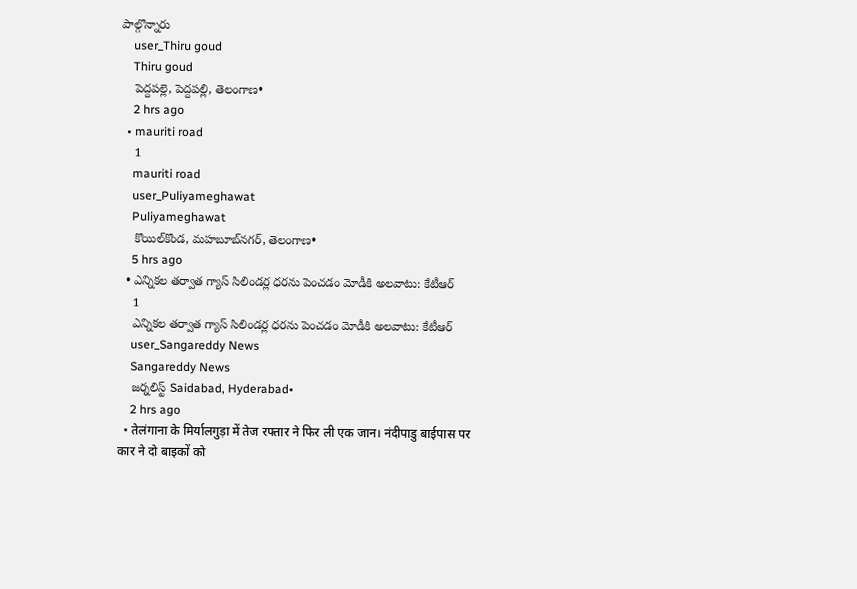పాల్గొన్నారు
    user_Thiru goud
    Thiru goud
    పెద్దపల్లె, పెద్దపల్లి, తెలంగాణ•
    2 hrs ago
  • mauriti road
    1
    mauriti road
    user_Puliyameghawat
    Puliyameghawat
    కొయిల్‌కొండ, మహబూబ్‌నగర్, తెలంగాణ•
    5 hrs ago
  • ఎన్నికల తర్వాత గ్యాస్ సిలిండర్ల ధరను పెంచడం మోడీకి అలవాటు: కేటీఆర్
    1
    ఎన్నికల తర్వాత గ్యాస్ సిలిండర్ల ధరను పెంచడం మోడీకి అలవాటు: కేటీఆర్
    user_Sangareddy News
    Sangareddy News
    జర్నలిస్ట్ Saidabad, Hyderabad•
    2 hrs ago
  • तेलंगाना के मिर्यालगुड़ा में तेज रफ्तार ने फिर ली एक जान। नंदीपाडु बाईपास पर कार ने दो बाइकों को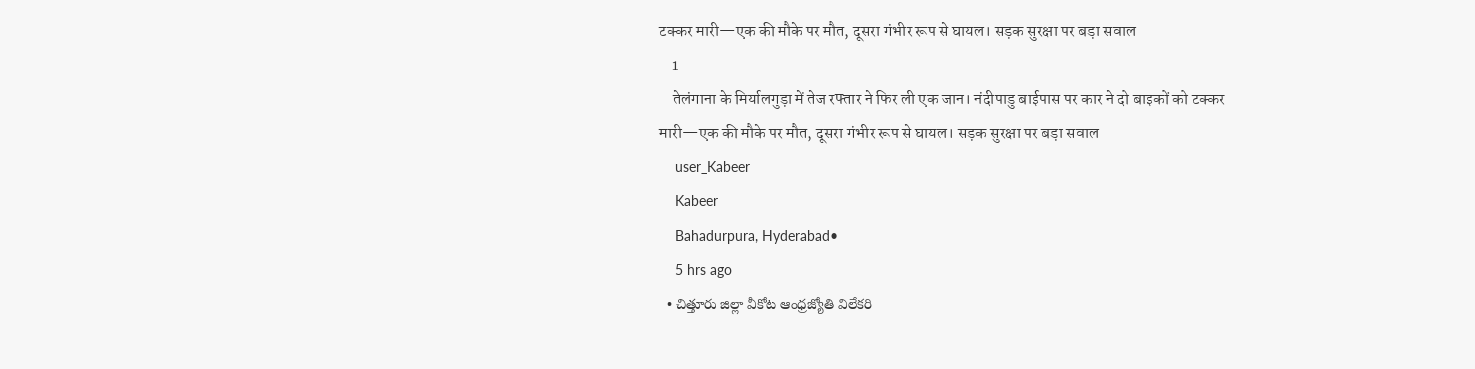टक्कर मारी—एक की मौके पर मौत, दूसरा गंभीर रूप से घायल। सड़क सुरक्षा पर बड़ा सवाल
    1
    तेलंगाना के मिर्यालगुड़ा में तेज रफ्तार ने फिर ली एक जान। नंदीपाडु बाईपास पर कार ने दो बाइकों को टक्कर मारी—एक की मौके पर मौत, दूसरा गंभीर रूप से घायल। सड़क सुरक्षा पर बड़ा सवाल
    user_Kabeer
    Kabeer
    Bahadurpura, Hyderabad•
    5 hrs ago
  • చిత్తూరు జిల్లా వీకోట ఆంధ్రజ్యోతి విలేకరి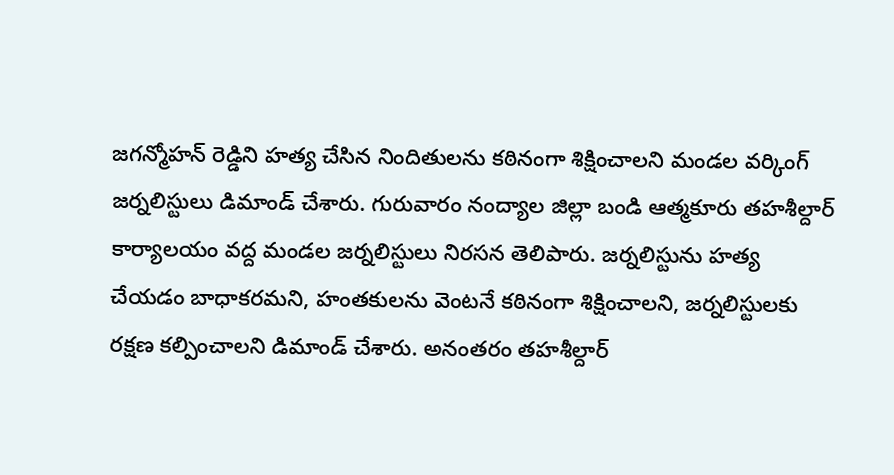జగన్మోహన్ రెడ్డిని హత్య చేసిన నిందితులను కఠినంగా శిక్షించాలని మండల వర్కింగ్ జర్నలిస్టులు డిమాండ్ చేశారు. గురువారం నంద్యాల జిల్లా బండి ఆత్మకూరు తహశీల్దార్ కార్యాలయం వద్ద మండల జర్నలిస్టులు నిరసన తెలిపారు. జర్నలిస్టును హత్య చేయడం బాధాకరమని, హంతకులను వెంటనే కఠినంగా శిక్షించాలని, జర్నలిస్టులకు రక్షణ కల్పించాలని డిమాండ్ చేశారు. అనంతరం తహశీల్దార్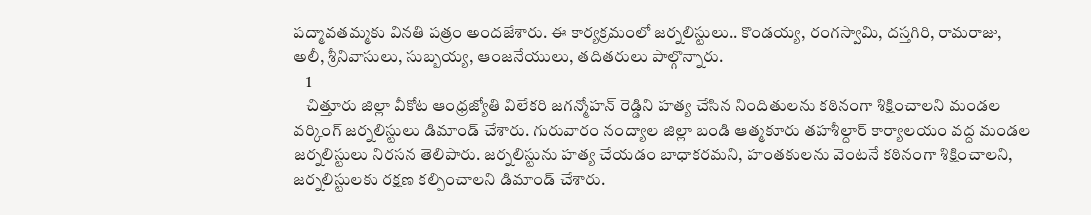పద్మావతమ్మకు వినతి పత్రం అందజేశారు. ఈ కార్యక్రమంలో జర్నలిస్టులు.. కొండయ్య, రంగస్వామి, దస్తగిరి, రామరాజు, అలీ, శ్రీనివాసులు, సుబ్బయ్య, ఆంజనేయులు, తదితరులు పాల్గొన్నారు.
    1
    చిత్తూరు జిల్లా వీకోట ఆంధ్రజ్యోతి విలేకరి జగన్మోహన్ రెడ్డిని హత్య చేసిన నిందితులను కఠినంగా శిక్షించాలని మండల వర్కింగ్ జర్నలిస్టులు డిమాండ్ చేశారు. గురువారం నంద్యాల జిల్లా బండి ఆత్మకూరు తహశీల్దార్ కార్యాలయం వద్ద మండల జర్నలిస్టులు నిరసన తెలిపారు. జర్నలిస్టును హత్య చేయడం బాధాకరమని, హంతకులను వెంటనే కఠినంగా శిక్షించాలని, జర్నలిస్టులకు రక్షణ కల్పించాలని డిమాండ్ చేశారు.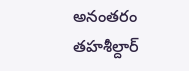అనంతరం తహశీల్దార్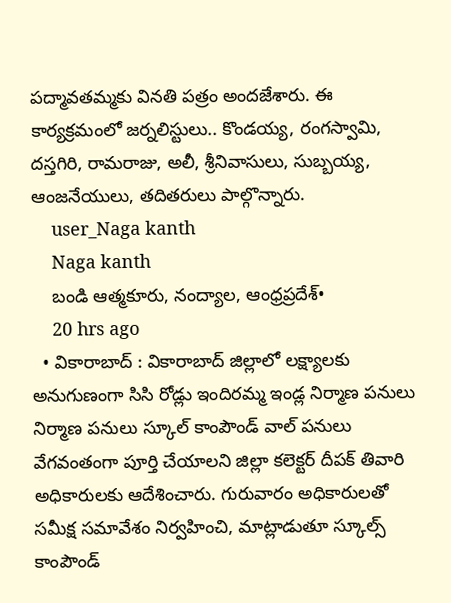పద్మావతమ్మకు వినతి పత్రం అందజేశారు. ఈ కార్యక్రమంలో జర్నలిస్టులు.. కొండయ్య, రంగస్వామి, దస్తగిరి, రామరాజు, అలీ, శ్రీనివాసులు, సుబ్బయ్య, ఆంజనేయులు, తదితరులు పాల్గొన్నారు.
    user_Naga kanth
    Naga kanth
    బండి ఆత్మకూరు, నంద్యాల, ఆంధ్రప్రదేశ్•
    20 hrs ago
  • వికారాబాద్ : వికారాబాద్ జిల్లాలో లక్ష్యాలకు అనుగుణంగా సిసి రోడ్లు ఇందిరమ్మ ఇండ్ల నిర్మాణ పనులు నిర్మాణ పనులు స్కూల్ కాంపౌండ్ వాల్ పనులు వేగవంతంగా పూర్తి చేయాలని జిల్లా కలెక్టర్ దీపక్ తివారి అధికారులకు ఆదేశించారు. గురువారం అధికారులతో సమీక్ష సమావేశం నిర్వహించి, మాట్లాడుతూ స్కూల్స్ కాంపౌండ్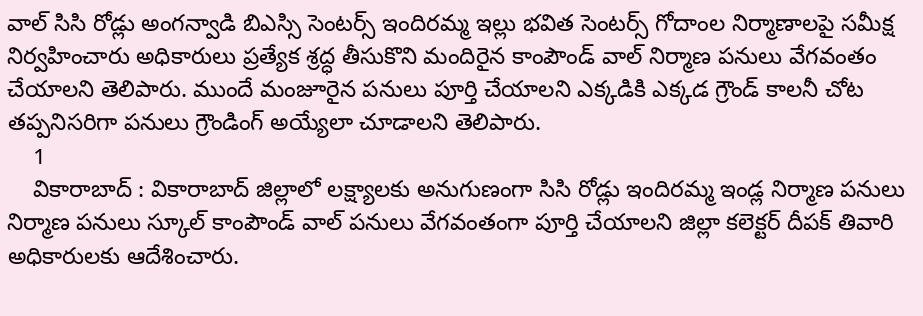వాల్ సిసి రోడ్లు అంగన్వాడి బిఎస్సి సెంటర్స్ ఇందిరమ్మ ఇల్లు భవిత సెంటర్స్ గోదాంల నిర్మాణాలపై సమీక్ష నిర్వహించారు అధికారులు ప్రత్యేక శ్రద్ధ తీసుకొని మందిరైన కాంపౌండ్ వాల్ నిర్మాణ పనులు వేగవంతం చేయాలని తెలిపారు. ముందే మంజూరైన పనులు పూర్తి చేయాలని ఎక్కడికి ఎక్కడ గ్రౌండ్ కాలనీ చోట తప్పనిసరిగా పనులు గ్రౌండింగ్ అయ్యేలా చూడాలని తెలిపారు.
    1
    వికారాబాద్ : వికారాబాద్ జిల్లాలో లక్ష్యాలకు అనుగుణంగా సిసి రోడ్లు ఇందిరమ్మ ఇండ్ల నిర్మాణ పనులు నిర్మాణ పనులు స్కూల్ కాంపౌండ్ వాల్ పనులు వేగవంతంగా పూర్తి చేయాలని జిల్లా కలెక్టర్ దీపక్ తివారి అధికారులకు ఆదేశించారు.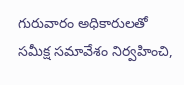గురువారం అధికారులతో సమీక్ష సమావేశం నిర్వహించి,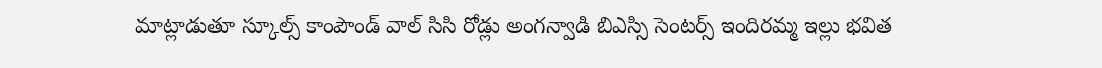మాట్లాడుతూ స్కూల్స్ కాంపౌండ్ వాల్ సిసి రోడ్లు అంగన్వాడి బిఎస్సి సెంటర్స్ ఇందిరమ్మ ఇల్లు భవిత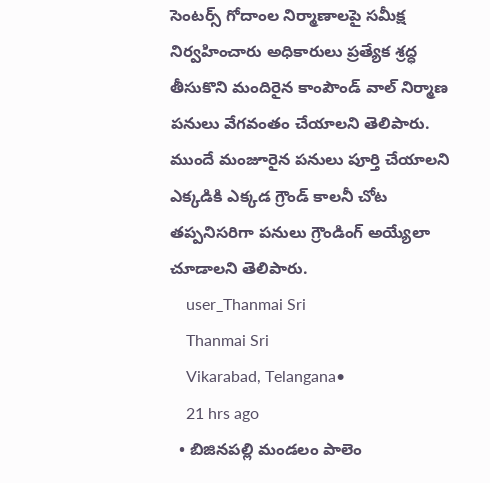సెంటర్స్ గోదాంల నిర్మాణాలపై సమీక్ష నిర్వహించారు అధికారులు ప్రత్యేక శ్రద్ధ తీసుకొని మందిరైన కాంపౌండ్ వాల్ నిర్మాణ పనులు వేగవంతం చేయాలని తెలిపారు. ముందే మంజూరైన పనులు పూర్తి చేయాలని ఎక్కడికి ఎక్కడ గ్రౌండ్ కాలనీ చోట తప్పనిసరిగా పనులు గ్రౌండింగ్ అయ్యేలా చూడాలని తెలిపారు.
    user_Thanmai Sri
    Thanmai Sri
    Vikarabad, Telangana•
    21 hrs ago
  • బిజినపల్లి మండలం పాలెం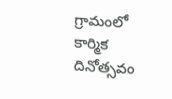గ్రామంలో కార్మిక దినోత్సవం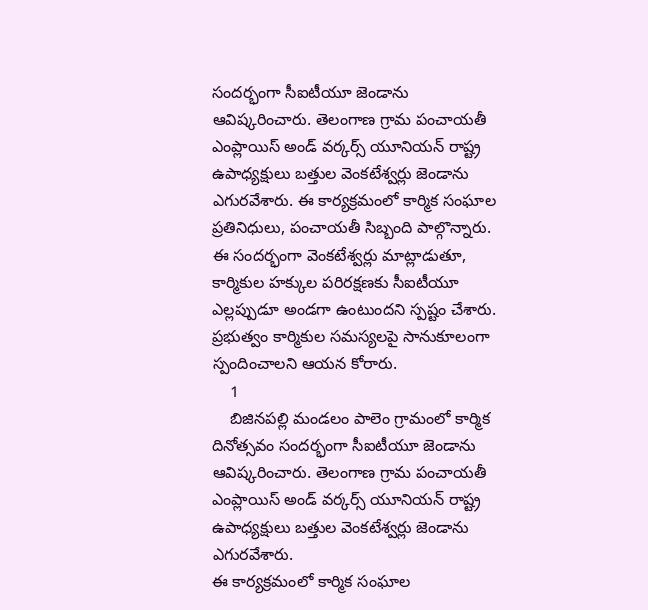సందర్భంగా సీఐటీయూ జెండాను ఆవిష్కరించారు. తెలంగాణ గ్రామ పంచాయతీ ఎంప్లాయిస్ అండ్ వర్కర్స్ యూనియన్ రాష్ట్ర ఉపాధ్యక్షులు బత్తుల వెంకటేశ్వర్లు జెండాను ఎగురవేశారు. ఈ కార్యక్రమంలో కార్మిక సంఘాల ప్రతినిధులు, పంచాయతీ సిబ్బంది పాల్గొన్నారు. ఈ సందర్భంగా వెంకటేశ్వర్లు మాట్లాడుతూ, కార్మికుల హక్కుల పరిరక్షణకు సీఐటీయూ ఎల్లప్పుడూ అండగా ఉంటుందని స్పష్టం చేశారు. ప్రభుత్వం కార్మికుల సమస్యలపై సానుకూలంగా స్పందించాలని ఆయన కోరారు.
    1
    బిజినపల్లి మండలం పాలెం గ్రామంలో కార్మిక దినోత్సవం సందర్భంగా సీఐటీయూ జెండాను ఆవిష్కరించారు. తెలంగాణ గ్రామ పంచాయతీ ఎంప్లాయిస్ అండ్ వర్కర్స్ యూనియన్ రాష్ట్ర ఉపాధ్యక్షులు బత్తుల వెంకటేశ్వర్లు జెండాను ఎగురవేశారు.
ఈ కార్యక్రమంలో కార్మిక సంఘాల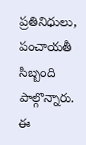ప్రతినిధులు, పంచాయతీ సిబ్బంది పాల్గొన్నారు. ఈ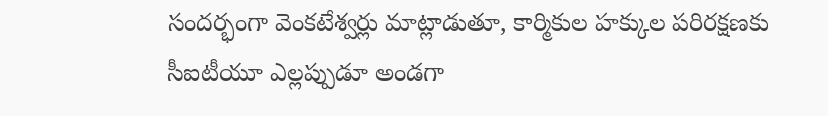సందర్భంగా వెంకటేశ్వర్లు మాట్లాడుతూ, కార్మికుల హక్కుల పరిరక్షణకు సీఐటీయూ ఎల్లప్పుడూ అండగా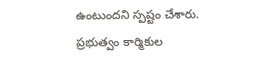ఉంటుందని స్పష్టం చేశారు. ప్రభుత్వం కార్మికుల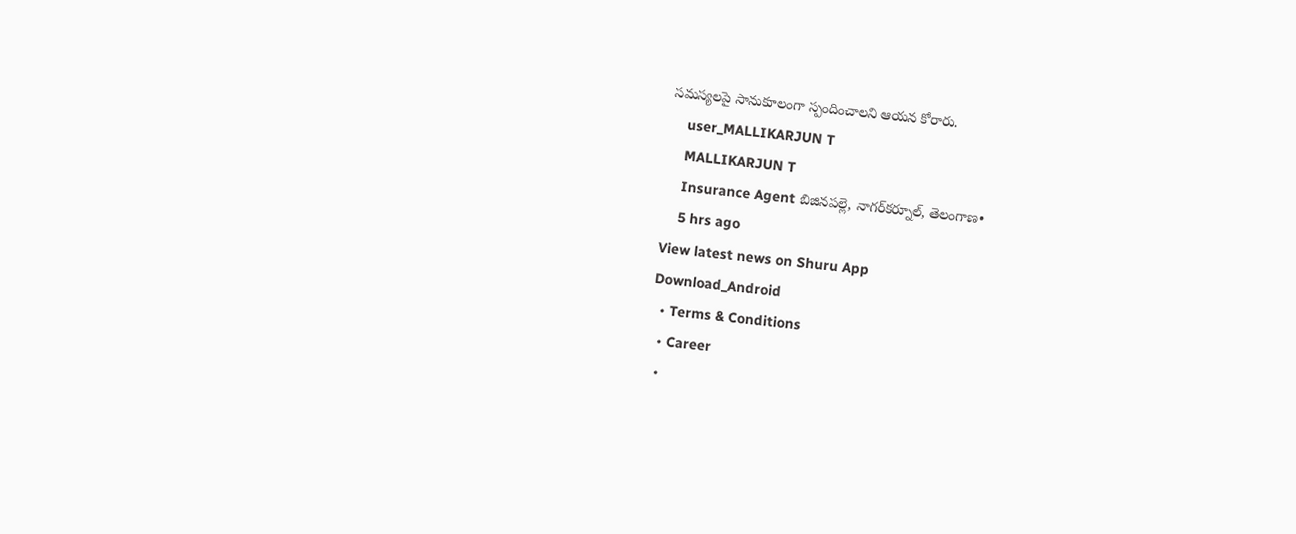సమస్యలపై సానుకూలంగా స్పందించాలని ఆయన కోరారు.
    user_MALLIKARJUN T
    MALLIKARJUN T
    Insurance Agent బిజినపల్లె, నాగర్‌కర్నూల్, తెలంగాణ•
    5 hrs ago
View latest news on Shuru App
Download_Android
  • Terms & Conditions
  • Career
  •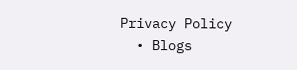Privacy Policy
  • Blogs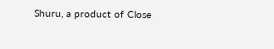Shuru, a product of Close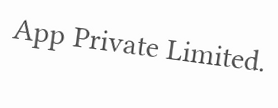App Private Limited.